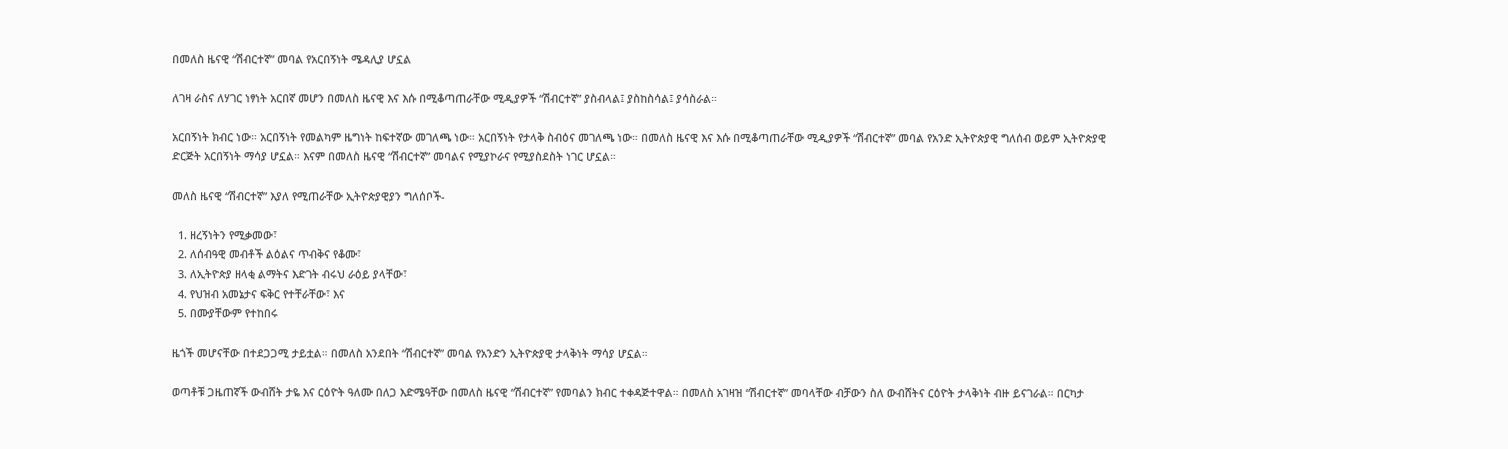በመለስ ዜናዊ “ሽብርተኛ” መባል የአርበኝነት ሜዳሊያ ሆኗል

ለገዛ ራስና ለሃገር ነፃነት አርበኛ መሆን በመለስ ዜናዊ እና እሱ በሚቆጣጠራቸው ሚዲያዎች “ሽብርተኛ” ያስብላል፤ ያስከስሳል፤ ያሳስራል።

አርበኝነት ክብር ነው። አርበኝነት የመልካም ዜግነት ከፍተኛው መገለጫ ነው። አርበኝነት የታላቅ ስብዕና መገለጫ ነው። በመለስ ዜናዊ እና እሱ በሚቆጣጠራቸው ሚዲያዎች “ሽብርተኛ” መባል የአንድ ኢትዮጵያዊ ግለሰብ ወይም ኢትዮጵያዊ ድርጅት አርበኝነት ማሳያ ሆኗል። እናም በመለስ ዜናዊ “ሽብርተኛ” መባልና የሚያኮራና የሚያስደስት ነገር ሆኗል።

መለስ ዜናዊ “ሽብርተኛ” እያለ የሚጠራቸው ኢትዮጵያዊያን ግለሰቦች-

  1. ዘረኝነትን የሚቃመው፣
  2. ለሰብዓዊ መብቶች ልዕልና ጥብቅና የቆሙ፣
  3. ለኢትዮጵያ ዘላቂ ልማትና እድገት ብሩህ ራዕይ ያላቸው፣
  4. የህዝብ አመኔታና ፍቅር የተቸራቸው፣ እና
  5. በሙያቸውም የተከበሩ

ዜጎች መሆናቸው በተደጋጋሚ ታይቷል። በመለስ አንደበት “ሽብርተኛ” መባል የአንድን ኢትዮጵያዊ ታላቅነት ማሳያ ሆኗል።

ወጣቶቹ ጋዜጠኛች ውብሸት ታዬ እና ርዕዮት ዓለሙ በለጋ እድሜዓቸው በመለስ ዜናዊ “ሽብርተኛ” የመባልን ክብር ተቀዳጅተዋል። በመለስ አገዛዝ “ሽብርተኛ” መባላቸው ብቻውን ስለ ውብሸትና ርዕዮት ታላቅነት ብዙ ይናገራል። በርካታ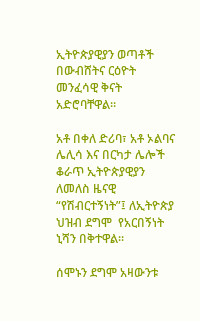ኢትዮጵያዊያን ወጣቶች በውብሸትና ርዕዮት መንፈሳዊ ቅናት አድሮባቸዋል።

አቶ በቀለ ድሪባ፣ አቶ ኦልባና ሌሊሳ እና በርካታ ሌሎች ቆራጥ ኢትዮጵያዊያን ለመለስ ዜናዊ “የሽብርተኝነት”፤ ለኢትዮጵያ ህዝብ ደግሞ  የአርበኝነት ኒሻን በቅተዋል።

ሰሞኑን ደግሞ አዛውንቱ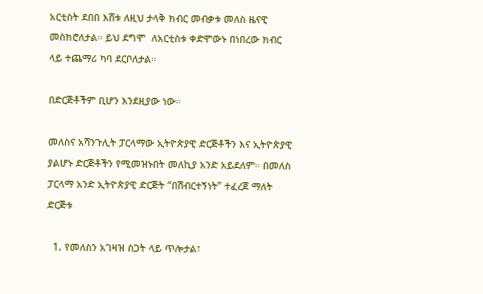አርቲስት ደበበ እሸቱ ለዚህ ታላቅ ክብር መብቃቱ መለስ ዜናዊ መስክሮለታል። ይህ ደግሞ  ለአርቲስቱ ቀድሞውኑ በነበረው ክብር ላይ ተጨማሪ ካባ ደርቦለታል።

በድርጅቶችም ቢሆን እንደዚያው ነው።

መለስና አሻንጉሊት ፓርላማው ኢትዮጵያዊ ድርጅቶችን እና ኢትዮጵያዊ ያልሆኑ ድርጅቶችን የሚመዝኑበት መለኪያ አንድ አይደለም። በመለስ ፓርላማ አንድ ኢትዮጵያዊ ድርጅት “በሽብርተኝነት” ተፈረጀ ማለት ድርጅቱ

  1. የመለስን አገዛዝ ስጋት ላይ ጥሎታል፣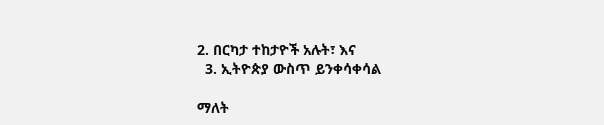2. በርካታ ተከታዮች አሉት፣ እና
  3. ኢትዮጵያ ውስጥ ይንቀሳቀሳል

ማለት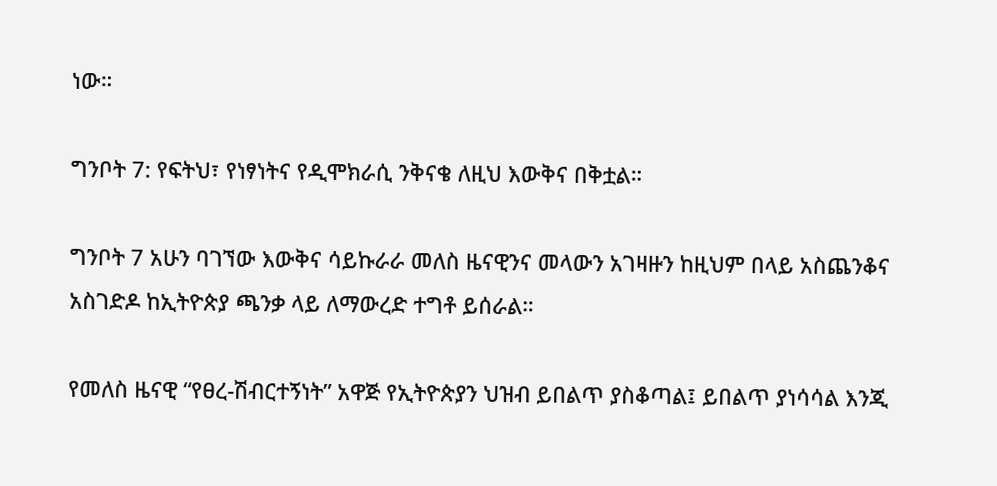ነው።

ግንቦት 7: የፍትህ፣ የነፃነትና የዲሞክራሲ ንቅናቄ ለዚህ እውቅና በቅቷል።

ግንቦት 7 አሁን ባገኘው እውቅና ሳይኩራራ መለስ ዜናዊንና መላውን አገዛዙን ከዚህም በላይ አስጨንቆና አስገድዶ ከኢትዮጵያ ጫንቃ ላይ ለማውረድ ተግቶ ይሰራል።

የመለስ ዜናዊ “የፀረ-ሽብርተኝነት” አዋጅ የኢትዮጵያን ህዝብ ይበልጥ ያስቆጣል፤ ይበልጥ ያነሳሳል እንጂ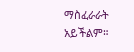ማስፈራራት አይችልም።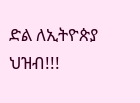ድል ለኢትዮጵያ ህዝብ!!!